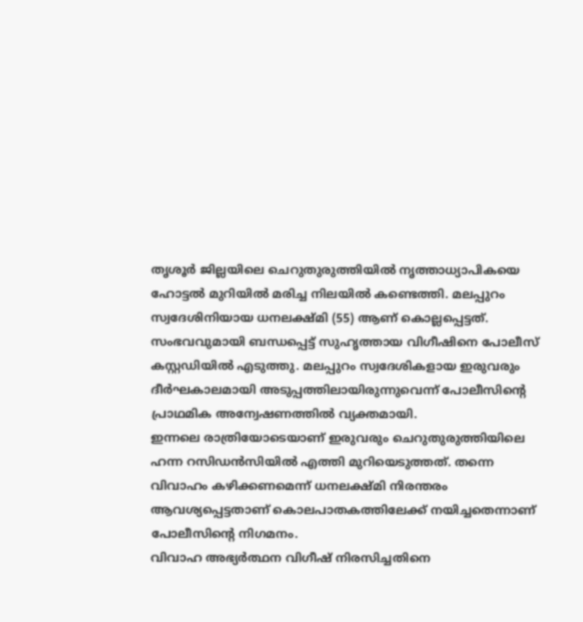തൃശൂർ ജില്ലയിലെ ചെറുതുരുത്തിയിൽ നൃത്താധ്യാപികയെ ഹോട്ടൽ മുറിയിൽ മരിച്ച നിലയിൽ കണ്ടെത്തി. മലപ്പുറം സ്വദേശിനിയായ ധനലക്ഷ്മി (55) ആണ് കൊല്ലപ്പെട്ടത്.
സംഭവവുമായി ബന്ധപ്പെട്ട് സുഹൃത്തായ വിഗീഷിനെ പോലീസ് കസ്റ്റഡിയിൽ എടുത്തു. മലപ്പുറം സ്വദേശികളായ ഇരുവരും ദീർഘകാലമായി അടുപ്പത്തിലായിരുന്നുവെന്ന് പോലീസിന്റെ പ്രാഥമിക അന്വേഷണത്തിൽ വ്യക്തമായി.
ഇന്നലെ രാത്രിയോടെയാണ് ഇരുവരും ചെറുതുരുത്തിയിലെ ഹന്ന റസിഡൻസിയിൽ എത്തി മുറിയെടുത്തത്. തന്നെ വിവാഹം കഴിക്കണമെന്ന് ധനലക്ഷ്മി നിരന്തരം ആവശ്യപ്പെട്ടതാണ് കൊലപാതകത്തിലേക്ക് നയിച്ചതെന്നാണ് പോലീസിന്റെ നിഗമനം.
വിവാഹ അഭ്യർത്ഥന വിഗീഷ് നിരസിച്ചതിനെ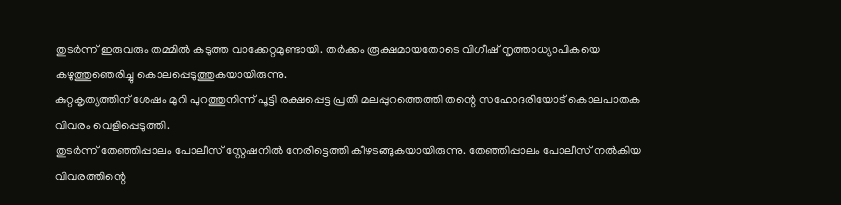തുടർന്ന് ഇരുവരും തമ്മിൽ കടുത്ത വാക്കേറ്റമുണ്ടായി. തർക്കം രൂക്ഷമായതോടെ വിഗീഷ് നൃത്താധ്യാപികയെ കഴുത്തുഞെരിച്ചു കൊലപ്പെടുത്തുകയായിരുന്നു.
കുറ്റകൃത്യത്തിന് ശേഷം മുറി പുറത്തുനിന്ന് പൂട്ടി രക്ഷപ്പെട്ട പ്രതി മലപ്പുറത്തെത്തി തന്റെ സഹോദരിയോട് കൊലപാതക വിവരം വെളിപ്പെടുത്തി.
തുടർന്ന് തേഞ്ഞിപ്പാലം പോലീസ് സ്റ്റേഷനിൽ നേരിട്ടെത്തി കീഴടങ്ങുകയായിരുന്നു. തേഞ്ഞിപ്പാലം പോലീസ് നൽകിയ വിവരത്തിന്റെ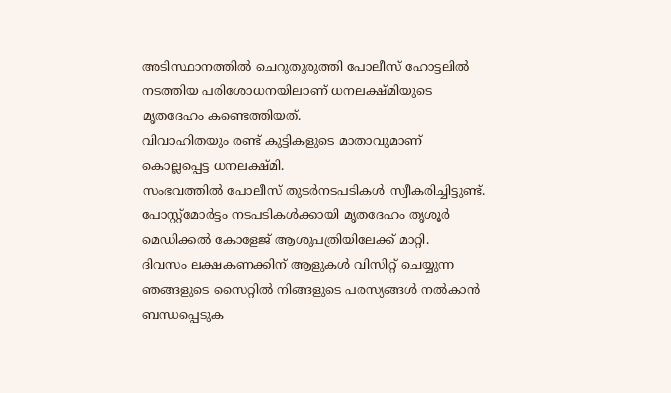അടിസ്ഥാനത്തിൽ ചെറുതുരുത്തി പോലീസ് ഹോട്ടലിൽ നടത്തിയ പരിശോധനയിലാണ് ധനലക്ഷ്മിയുടെ മൃതദേഹം കണ്ടെത്തിയത്.
വിവാഹിതയും രണ്ട് കുട്ടികളുടെ മാതാവുമാണ് കൊല്ലപ്പെട്ട ധനലക്ഷ്മി.
സംഭവത്തിൽ പോലീസ് തുടർനടപടികൾ സ്വീകരിച്ചിട്ടുണ്ട്. പോസ്റ്റ്മോർട്ടം നടപടികൾക്കായി മൃതദേഹം തൃശൂർ മെഡിക്കൽ കോളേജ് ആശുപത്രിയിലേക്ക് മാറ്റി.
ദിവസം ലക്ഷകണക്കിന് ആളുകൾ വിസിറ്റ് ചെയ്യുന്ന ഞങ്ങളുടെ സൈറ്റിൽ നിങ്ങളുടെ പരസ്യങ്ങൾ നൽകാൻ ബന്ധപ്പെടുക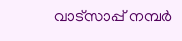വാട്സാപ്പ് നമ്പർ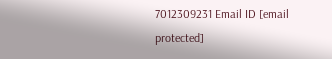7012309231 Email ID [email protected]